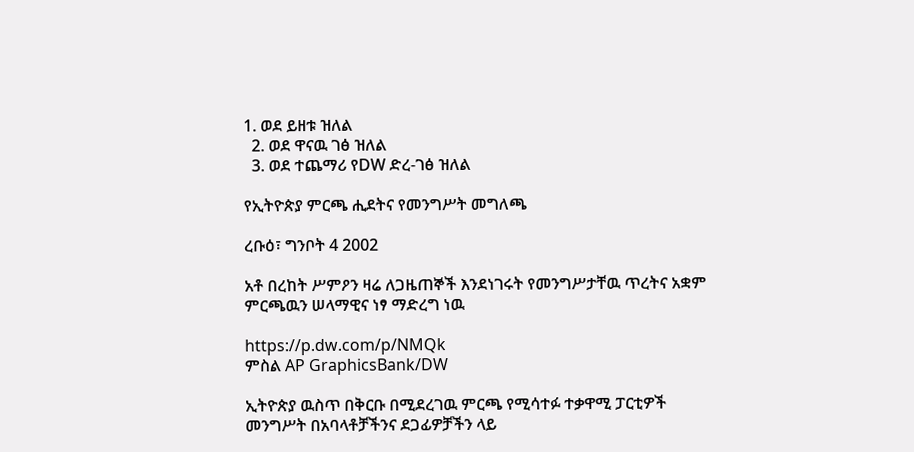1. ወደ ይዘቱ ዝለል
  2. ወደ ዋናዉ ገፅ ዝለል
  3. ወደ ተጨማሪ የDW ድረ-ገፅ ዝለል

የኢትዮጵያ ምርጫ ሒደትና የመንግሥት መግለጫ

ረቡዕ፣ ግንቦት 4 2002

አቶ በረከት ሥምዖን ዛሬ ለጋዜጠኞች እንደነገሩት የመንግሥታቸዉ ጥረትና አቋም ምርጫዉን ሠላማዊና ነፃ ማድረግ ነዉ

https://p.dw.com/p/NMQk
ምስል AP GraphicsBank/DW

ኢትዮጵያ ዉስጥ በቅርቡ በሚደረገዉ ምርጫ የሚሳተፉ ተቃዋሚ ፓርቲዎች መንግሥት በአባላቶቻችንና ደጋፊዎቻችን ላይ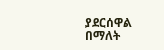ያደርሰዋል በማለት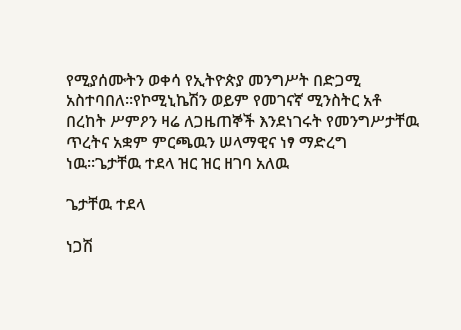የሚያሰሙትን ወቀሳ የኢትዮጵያ መንግሥት በድጋሚ አስተባበለ።የኮሚኒኬሽን ወይም የመገናኛ ሚንስትር አቶ በረከት ሥምዖን ዛሬ ለጋዜጠኞች እንደነገሩት የመንግሥታቸዉ ጥረትና አቋም ምርጫዉን ሠላማዊና ነፃ ማድረግ ነዉ።ጌታቸዉ ተደላ ዝር ዝር ዘገባ አለዉ

ጌታቸዉ ተደላ

ነጋሽ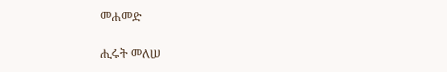መሐመድ

ሒሩት መለሠ